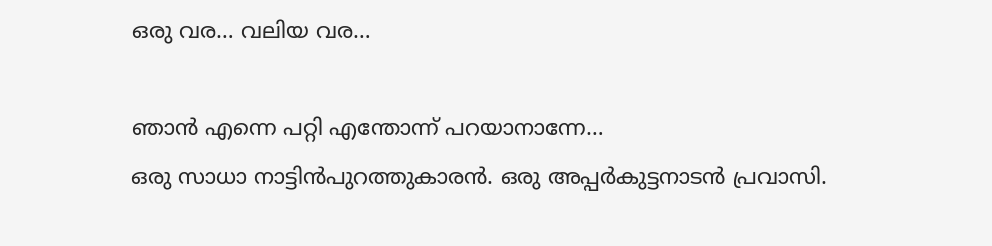ഒരു വര… വലിയ വര…

ഞാന്‍ എന്നെ പറ്റി എന്തോന്ന് പറയാനാന്നേ…
ഒരു സാധാ നാട്ടിന്‍പുറത്തുകാരന്‍. ഒരു അപ്പര്‍കുട്ടനാടന്‍ പ്രവാസി.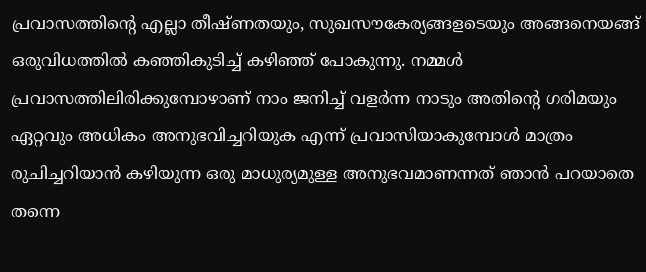പ്രവാസത്തിന്‍റെ എല്ലാ തീഷ്‌ണതയും, സുഖസൗകേര്യങ്ങളടെയും അങ്ങനെയങ്ങ് ഒരുവിധത്തില്‍ കഞ്ഞികുടിച്ച് കഴിഞ്ഞ് പോകുന്നു. നമ്മള്‍ പ്രവാസത്തിലിരിക്കുമ്പോഴാണ്‌ നാം ജനിച്ച് വളര്‍ന്ന നാടും അതിന്‍റെ ഗരിമയും ഏറ്റവും അധികം അനുഭവിച്ചറിയുക എന്ന് പ്രവാസിയാകുമ്പോള്‍ മാത്രം രുചിച്ചറിയാന്‍ കഴിയുന്ന ഒരു മാധുര്യമുള്ള അനുഭവമാണന്നത് ഞാന്‍ പറയാതെ തന്നെ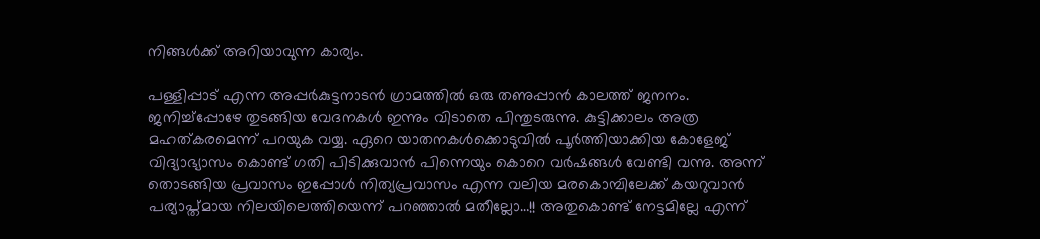നിങ്ങള്‍ക്ക് അറിയാവുന്ന കാര്യം.

പള്ളിപ്പാട് എന്ന അപ്പര്‍കുട്ടനാടന്‍ ഗ്രാമത്തില്‍ ഒരു തണുപ്പാന്‍ കാലത്ത് ജനനം. ജനിച്ച്പ്പോഴേ തുടങ്ങിയ വേദനകള്‍ ഇന്നും വിടാതെ പിന്തുടരുന്നു. കുട്ടിക്കാലം അത്ര മഹത്കരമെന്ന് പറയുക വയ്യ. ഏറെ യാതനകള്‍ക്കൊടുവില്‍ പൂര്‍ത്തിയാക്കിയ കോളേജ് വിദ്യാഭ്യാസം കൊണ്ട് ഗതി പിടിക്കുവാന്‍ പിന്നെയും കൊറെ വര്‍ഷങ്ങള്‍ വേണ്ടി വന്നു. അന്ന് തൊടങ്ങിയ പ്രവാസം ഇപ്പോള്‍ നിത്യപ്രവാസം എന്ന വലിയ മരകൊമ്പിലേക്ക് കയറുവാന്‍ പര്യാപ്ത്മായ നിലയിലെത്തിയെന്ന് പറഞ്ഞാല്‍ മതീല്ലോ…!! അതുകൊണ്ട് നേട്ടമില്ലേ എന്ന്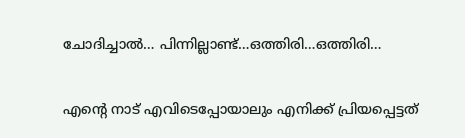ചോദിച്ചാല്‍… പിന്നില്ലാണ്ട്…ഒത്തിരി…ഒത്തിരി…

എന്‍റെ നാട് എവിടെപ്പോയാലും എനിക്ക് പ്രിയപ്പെട്ടത്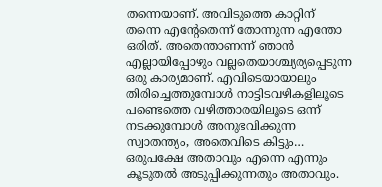തന്നെയാണ്‌. അവിടുത്തെ കാറ്റിന്‌ തന്നെ എന്‍റേതെന്ന് തോന്നുന്ന എന്തോ ഒരിത്. അതെന്താണന്ന് ഞാന്‍ എല്ലായിപ്പോഴും വല്ലതെയാശ്ച്യര്യപ്പെടുന്ന ഒരു കാര്യമാണ്‌. എവിടെയായാലും തിരിച്ചെത്തുമ്പോള്‍ നാട്ടിടവഴികളിലൂടെ പണ്ടെത്തെ വഴിത്താരയിലൂടെ ഒന്ന് നടക്കുമ്പോള്‍ അനുഭവിക്കുന്ന സ്വാതന്ത്യം, അതെവിടെ കിട്ടും… ഒരുപക്ഷേ അതാവും എന്നെ എന്നും കൂടുതല്‍ അടുപ്പിക്കുന്നതും അതാവും.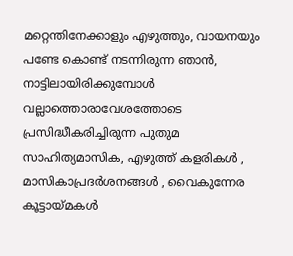മറ്റെന്തിനേക്കാളും എഴുത്തും, വായനയും പണ്ടേ കൊണ്ട് നടന്നിരുന്ന ഞാന്‍, നാട്ടിലായിരിക്കുമ്പോള്‍ വല്ലാത്തൊരാവേശത്തോടെ പ്രസിദ്ധീകരിച്ചിരുന്ന പുതുമ സാഹിത്യമാസിക, എഴുത്ത് കളരികള്‍ , മാസികാപ്രദര്‍ശനങ്ങള്‍ , വൈകുന്നേര കൂട്ടായ്മകള്‍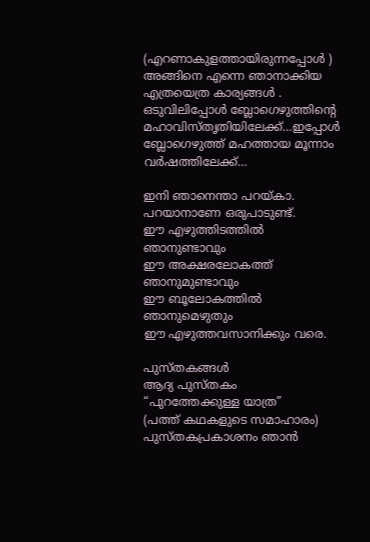(എറണാകുളത്തായിരുന്നപ്പോള്‍ ) അങ്ങിനെ എന്നെ ഞാനാക്കിയ എത്രയെത്ര കാര്യങ്ങള്‍ . ഒടുവിലിപ്പോള്‍ ബ്ലോഗെഴുത്തിന്‍റെ മഹാവിസ്തൃതിയിലേക്ക്…ഇപ്പോള്‍ ബ്ലോഗെഴുത്ത് മഹത്തായ മൂന്നാം വര്‍ഷത്തിലേക്ക്…

ഇനി ഞാനെന്താ പറയ്കാ. പറയാനാണേ ഒരുപാടുണ്ട്.
ഈ എഴുത്തിടത്തില്‍ ഞാനുണ്ടാവും
ഈ അക്ഷരലോകത്ത് ഞാനുമുണ്ടാവും
ഈ ബൂലോകത്തില്‍ ഞാനുമെഴുതും
ഈ എഴുത്തവസാനിക്കും വരെ.

പുസ്തകങ്ങള്‍
ആദ്യ പുസ്തകം
“പുറത്തേക്കുള്ള യാത്ര”
(പത്ത് കഥകളുടെ സമാഹാരം)
പുസ്തകപ്രകാശനം ഞാന്‍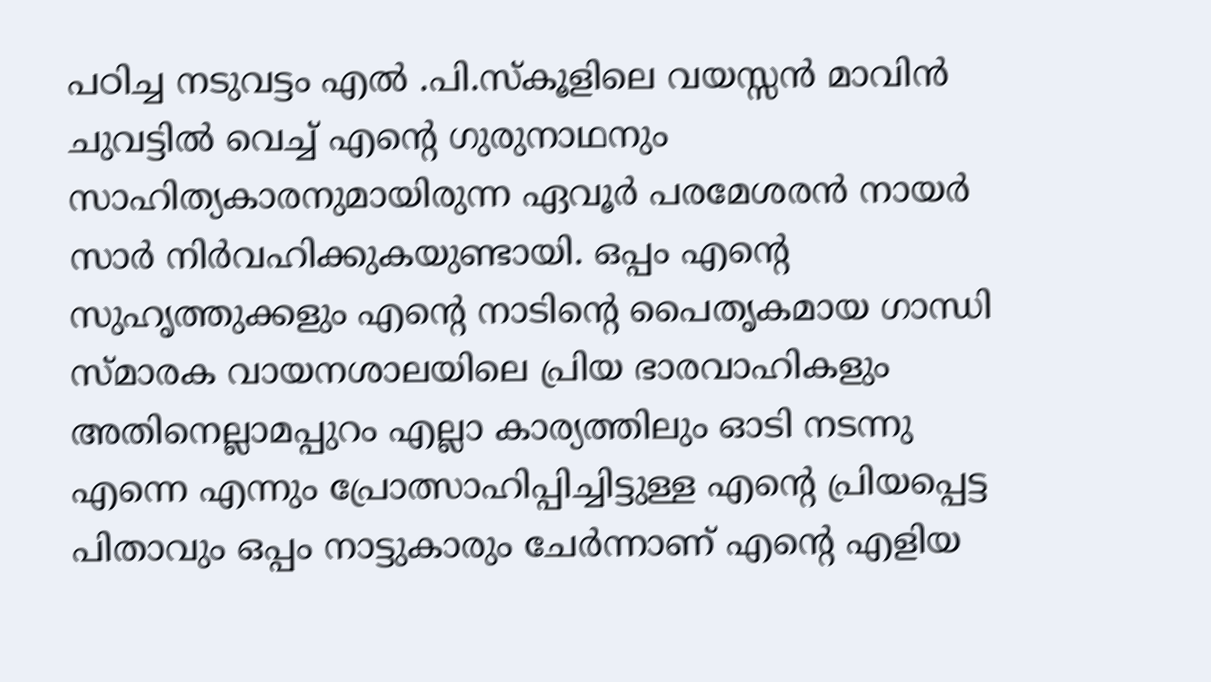പഠിച്ച നടുവട്ടം എല്‍ .പി.സ്കൂളിലെ വയസ്സന്‍ മാവിന്‍ ചുവട്ടില്‍ വെച്ച് എന്‍റെ ഗുരുനാഥനും സാഹിത്യകാരനുമായിരുന്ന ഏവൂര്‍ പരമേശരന്‍ നായര്‍ സാര്‍ നിര്‍വഹിക്കുകയുണ്ടായി. ഒപ്പം എന്‍റെ സുഹൃത്തുക്കളും എന്‍റെ നാടിന്‍റെ പൈതൃകമായ ഗാന്ധി സ്മാരക വായനശാലയിലെ പ്രിയ ഭാരവാഹികളും അതിനെല്ലാമപ്പുറം എല്ലാ കാര്യത്തിലും ഓടി നടന്നു എന്നെ എന്നും പ്രോത്സാഹിപ്പിച്ചിട്ടുള്ള എന്‍റെ പ്രിയപ്പെട്ട പിതാവും ഒപ്പം നാട്ടുകാരും ചേര്‍ന്നാണ് എന്‍റെ എളിയ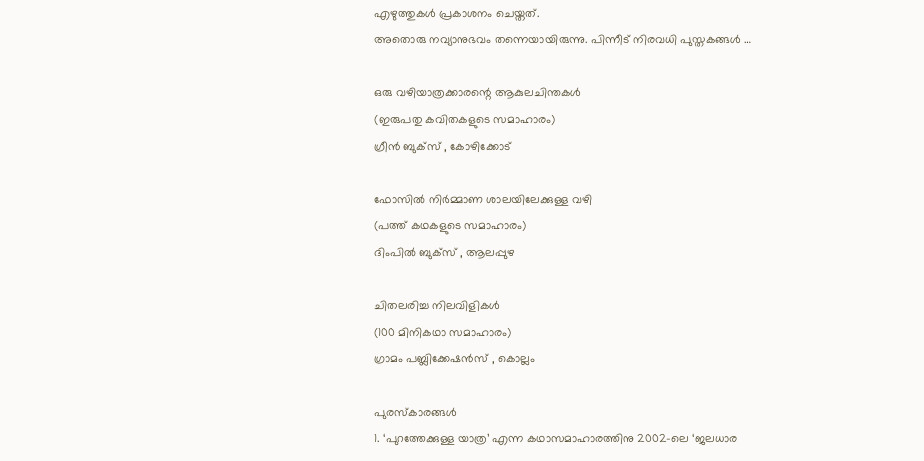എഴുത്തുകള്‍ പ്രകാശനം ചെയ്തത്.
അതൊരു നവ്യാനുഭവം തന്നെയായിരുന്നു. പിന്നീട് നിരവധി പുസ്തകങ്ങള്‍ …

ഒരു വഴിയാത്രക്കാരന്റെ ആകുലചിന്തകള്‍
(ഇരുപതു കവിതകളുടെ സമാഹാരം)
ഗ്രീന്‍ ബുക്സ് , കോഴിക്കോട്

ഫോസില്‍ നിര്‍മ്മാണ ശാലയിലേക്കുള്ള വഴി
(പത്ത് കഥകളുടെ സമാഹാരം)
ദിംപില്‍ ബുക്സ് , ആലപ്പുഴ

ചിതലരിച്ച നിലവിളികള്‍
(100 മിനികഥാ സമാഹാരം)
ഗ്രാമം പബ്ലിക്കേഷന്‍സ് , കൊല്ലം

പുരസ്കാരങ്ങള്‍
1. ‘പുറത്തേക്കുള്ള യാത്ര’ എന്ന കഥാസമാഹാരത്തിനു 2002-ലെ ‘ജലധാര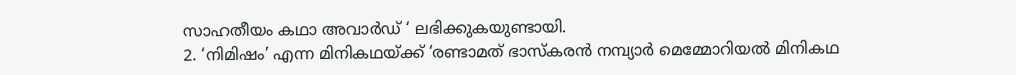സാഹതീയം കഥാ അവാര്‍ഡ് ‘ ലഭിക്കുകയുണ്ടായി.
2. ‘നിമിഷം’ എന്ന മിനികഥയ്ക്ക് ‘രണ്ടാമത് ഭാസ്കരന്‍ നമ്പ്യാര്‍ മെമ്മോറിയല്‍ മിനികഥ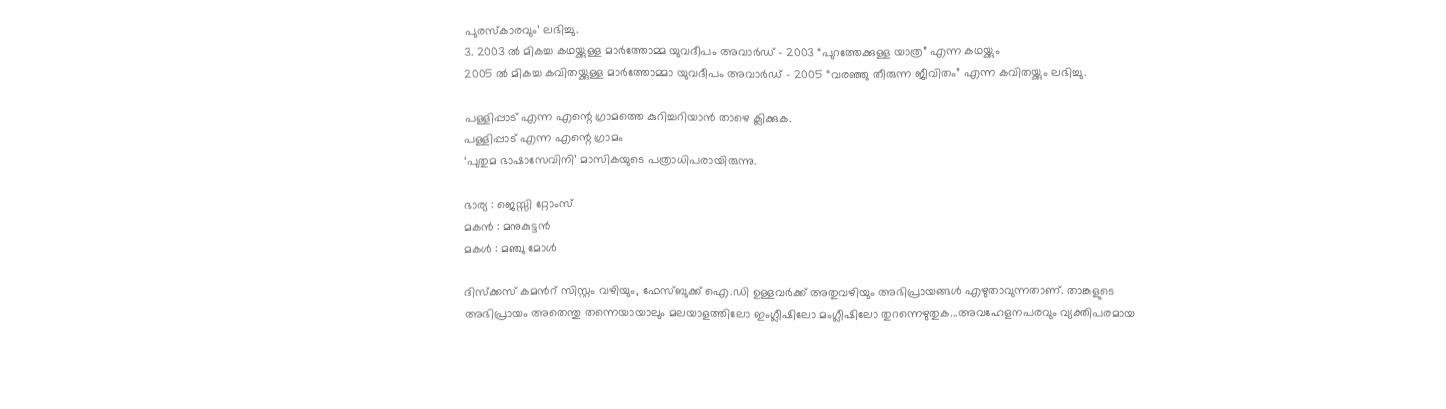പുരസ്കാരവും’ ലഭിച്ചു.
3. 2003 ല്‍ മികച്ച കഥയ്ക്കുള്ള മാര്‍ത്തോമ്മ യുവദീപം അവാര്‍ഡ് – 2003 “പുറത്തേക്കുള്ള യാത്ര” എന്ന കഥയ്ക്കും
2005 ല്‍ മികച്ച കവിതയ്ക്കുള്ള മാര്‍ത്തോമ്മാ യുവദീപം അവാര്‍ഡ് – 2005 “വരഞ്ഞു തീരുന്ന ജീവിതം” എന്ന കവിതയ്ക്കും ലഭിച്ചു.

പള്ളിപ്പാട് എന്ന എന്റെ ഗ്രാമത്തെ കുറിച്ചറിയാന്‍ താഴെ ക്ലിക്കുക.
പള്ളിപ്പാട് എന്ന എന്റെ ഗ്രാമം
‘പുതുമ ഭാഷാസേവിനി’ മാസികയുടെ പത്രാധിപരായിരുന്നു.

ഭാര്യ : ജെസ്സി റ്റോംസ്
മകന്‍ : മനുകുട്ടന്‍
മകള്‍ : മഞ്ചു മോള്‍

ദിസ്ക്കസ് കമൻറ് സിസ്റ്റം വഴിയും, ഫേസ്ബുക്ക്‌ ഐ.ഡി ഉള്ളവർക്ക് അതുവഴിയും അഭിപ്രായങ്ങൾ എഴുതാവുന്നതാണ്. താങ്കളുടെ അഭിപ്രായം അതെന്തു തന്നെയായാലും മലയാളത്തിലോ ഇംഗ്ലീഷിലോ മംഗ്ലീഷിലോ തുറന്നെഴുതുക...അവഹേളനപരവും വ്യക്തിപരമായ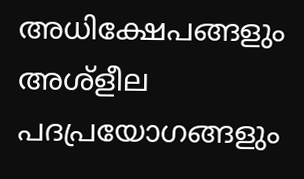അധിക്ഷേപങ്ങളും അശ്‌ളീല പദപ്രയോഗങ്ങളും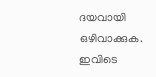ദയവായി ഒഴിവാക്കുക. ഇവിടെ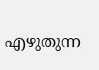എഴുതുന്ന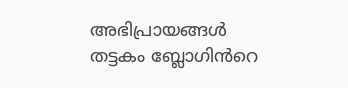അഭിപ്രായങ്ങൾ തട്ടകം ബ്ലോഗിൻറെ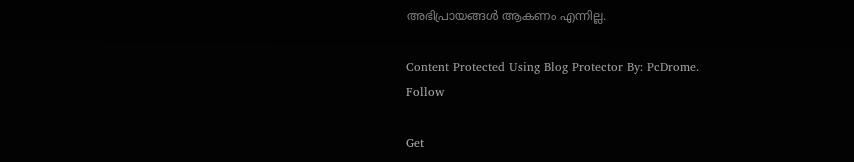അഭിപ്രായങ്ങൾ ആകണം എന്നില്ല.

Content Protected Using Blog Protector By: PcDrome.
Follow

Get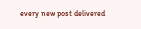every new post delivered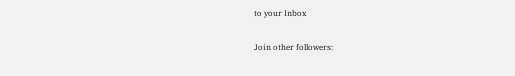to your Inbox

Join other followers: